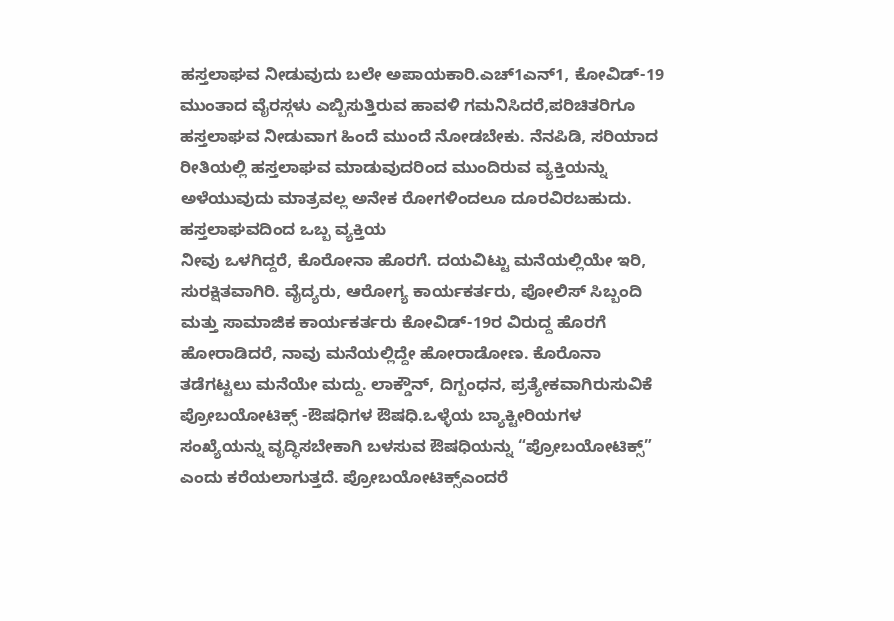ಹಸ್ತಲಾಘವ ನೀಡುವುದು ಬಲೇ ಅಪಾಯಕಾರಿ.ಎಚ್1ಎನ್1, ಕೋವಿಡ್-19 ಮುಂತಾದ ವೈರಸ್ಗಳು ಎಬ್ಬಿಸುತ್ತಿರುವ ಹಾವಳಿ ಗಮನಿಸಿದರೆ,ಪರಿಚಿತರಿಗೂ ಹಸ್ತಲಾಘವ ನೀಡುವಾಗ ಹಿಂದೆ ಮುಂದೆ ನೋಡಬೇಕು. ನೆನಪಿಡಿ, ಸರಿಯಾದ ರೀತಿಯಲ್ಲಿ ಹಸ್ತಲಾಘವ ಮಾಡುವುದರಿಂದ ಮುಂದಿರುವ ವ್ಯಕ್ತಿಯನ್ನು ಅಳೆಯುವುದು ಮಾತ್ರವಲ್ಲ ಅನೇಕ ರೋಗಳಿಂದಲೂ ದೂರವಿರಬಹುದು. ಹಸ್ತಲಾಘವದಿಂದ ಒಬ್ಬ ವ್ಯಕ್ತಿಯ
ನೀವು ಒಳಗಿದ್ದರೆ, ಕೊರೋನಾ ಹೊರಗೆ. ದಯವಿಟ್ಟು ಮನೆಯಲ್ಲಿಯೇ ಇರಿ, ಸುರಕ್ಷಿತವಾಗಿರಿ. ವೈದ್ಯರು, ಆರೋಗ್ಯ ಕಾರ್ಯಕರ್ತರು, ಪೋಲಿಸ್ ಸಿಬ್ಬಂದಿ ಮತ್ತು ಸಾಮಾಜಿಕ ಕಾರ್ಯಕರ್ತರು ಕೋವಿಡ್-19ರ ವಿರುದ್ದ ಹೊರಗೆ ಹೋರಾಡಿದರೆ, ನಾವು ಮನೆಯಲ್ಲಿದ್ದೇ ಹೋರಾಡೋಣ. ಕೊರೊನಾ ತಡೆಗಟ್ಟಲು ಮನೆಯೇ ಮದ್ದು. ಲಾಕ್ಡೌನ್, ದಿಗ್ಬಂಧನ, ಪ್ರತ್ಯೇಕವಾಗಿರುಸುವಿಕೆ
ಪ್ರೋಬಯೋಟಿಕ್ಸ್ -ಔಷಧಿಗಳ ಔಷಧಿ.ಒಳ್ಳೆಯ ಬ್ಯಾಕ್ಟೀರಿಯಗಳ ಸಂಖ್ಯೆಯನ್ನು ವೃದ್ಧಿಸಬೇಕಾಗಿ ಬಳಸುವ ಔಷಧಿಯನ್ನು “ಪ್ರೋಬಯೋಟಿಕ್ಸ್” ಎಂದು ಕರೆಯಲಾಗುತ್ತದೆ. ಪ್ರೋಬಯೋಟಿಕ್ಸ್ಎಂದರೆ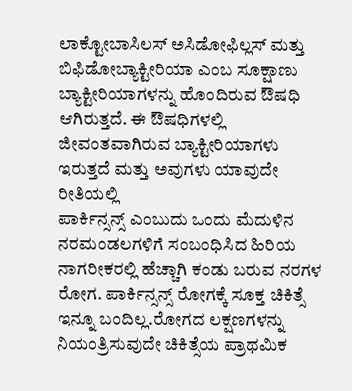ಲಾಕ್ಟೋಬಾಸಿಲಸ್ ಅಸಿಡೋಫಿಲ್ಲಸ್ ಮತ್ತು ಬಿಫಿಡೋಬ್ಯಾಕ್ಟೀರಿಯಾ ಎಂಬ ಸೂಕ್ಷಾಣು ಬ್ಯಾಕ್ಟೀರಿಯಾಗಳನ್ನು ಹೊಂದಿರುವ ಔಷಧಿ ಆಗಿರುತ್ತದೆ. ಈ ಔಷಧಿಗಳಲ್ಲಿ ಜೀವಂತವಾಗಿರುವ ಬ್ಯಾಕ್ಟೀರಿಯಾಗಳು ಇರುತ್ತದೆ ಮತ್ತು ಅವುಗಳು ಯಾವುದೇ ರೀತಿಯಲ್ಲಿ
ಪಾರ್ಕಿನ್ಸನ್ಸ್ ಎಂಬುದು ಒಂದು ಮೆದುಳಿನ ನರಮಂಡಲಗಳಿಗೆ ಸಂಬಂಧಿಸಿದ ಹಿರಿಯ ನಾಗರೀಕರಲ್ಲಿ ಹೆಚ್ಚಾಗಿ ಕಂಡು ಬರುವ ನರಗಳ ರೋಗ. ಪಾರ್ಕಿನ್ಸನ್ಸ್ ರೋಗಕ್ಕೆ ಸೂಕ್ತ ಚಿಕಿತ್ಸೆ ಇನ್ನೂ ಬಂದಿಲ್ಲ.ರೋಗದ ಲಕ್ಷಣಗಳನ್ನು ನಿಯಂತ್ರಿಸುವುದೇ ಚಿಕಿತ್ಸೆಯ ಪ್ರಾಥಮಿಕ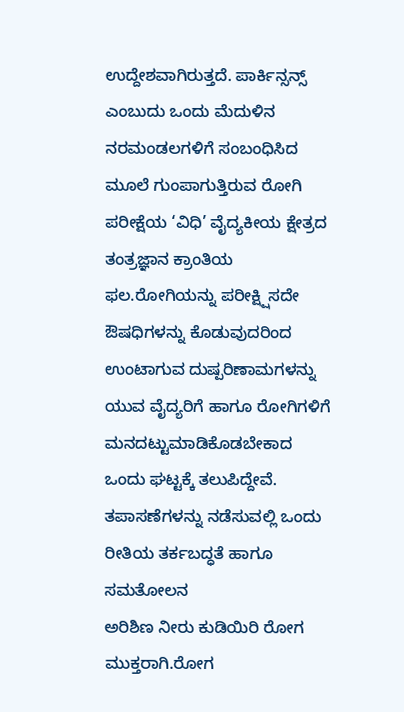ಉದ್ದೇಶವಾಗಿರುತ್ತದೆ. ಪಾರ್ಕಿನ್ಸನ್ಸ್ ಎಂಬುದು ಒಂದು ಮೆದುಳಿನ ನರಮಂಡಲಗಳಿಗೆ ಸಂಬಂಧಿಸಿದ
ಮೂಲೆ ಗುಂಪಾಗುತ್ತಿರುವ ರೋಗಿ ಪರೀಕ್ಷೆಯ ‘ವಿಧಿ’ ವೈದ್ಯಕೀಯ ಕ್ಷೇತ್ರದ ತಂತ್ರಜ್ಞಾನ ಕ್ರಾಂತಿಯ ಫಲ.ರೋಗಿಯನ್ನು ಪರೀಕ್ಷ್ಷಿಸದೇ ಔಷಧಿಗಳನ್ನು ಕೊಡುವುದರಿಂದ ಉಂಟಾಗುವ ದುಷ್ಪರಿಣಾಮಗಳನ್ನು ಯುವ ವೈದ್ಯರಿಗೆ ಹಾಗೂ ರೋಗಿಗಳಿಗೆ ಮನದಟ್ಟುಮಾಡಿಕೊಡಬೇಕಾದ ಒಂದು ಘಟ್ಟಕ್ಕೆ ತಲುಪಿದ್ದೇವೆ. ತಪಾಸಣೆಗಳನ್ನು ನಡೆಸುವಲ್ಲಿ ಒಂದು ರೀತಿಯ ತರ್ಕಬದ್ಧತೆ ಹಾಗೂ ಸಮತೋಲನ
ಅರಿಶಿಣ ನೀರು ಕುಡಿಯಿರಿ ರೋಗ ಮುಕ್ತರಾಗಿ.ರೋಗ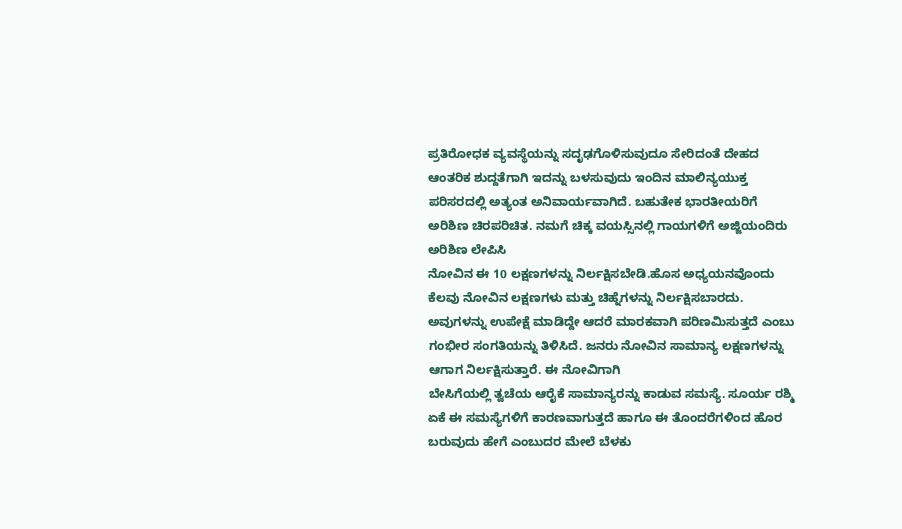ಪ್ರತಿರೋಧಕ ವ್ಯವಸ್ಥೆಯನ್ನು ಸದೃಢಗೊಳಿಸುವುದೂ ಸೇರಿದಂತೆ ದೇಹದ ಆಂತರಿಕ ಶುದ್ದತೆಗಾಗಿ ಇದನ್ನು ಬಳಸುವುದು ಇಂದಿನ ಮಾಲಿನ್ಯಯುಕ್ತ ಪರಿಸರದಲ್ಲಿ ಅತ್ಯಂತ ಅನಿವಾರ್ಯವಾಗಿದೆ. ಬಹುತೇಕ ಭಾರತೀಯರಿಗೆ ಅರಿಶಿಣ ಚಿರಪರಿಚಿತ. ನಮಗೆ ಚಿಕ್ಕ ವಯಸ್ಸಿನಲ್ಲಿ ಗಾಯಗಳಿಗೆ ಅಜ್ಜಿಯಂದಿರು ಅರಿಶಿಣ ಲೇಪಿಸಿ
ನೋವಿನ ಈ 10 ಲಕ್ಷಣಗಳನ್ನು ನಿರ್ಲಕ್ಷಿಸಬೇಡಿ.ಹೊಸ ಅಧ್ಯಯನವೊಂದು ಕೆಲವು ನೋವಿನ ಲಕ್ಷಣಗಳು ಮತ್ತು ಚಿಹ್ನೆಗಳನ್ನು ನಿರ್ಲಕ್ಷಿಸಬಾರದು. ಅವುಗಳನ್ನು ಉಪೇಕ್ಷೆ ಮಾಡಿದ್ದೇ ಆದರೆ ಮಾರಕವಾಗಿ ಪರಿಣಮಿಸುತ್ತದೆ ಎಂಬು ಗಂಭೀರ ಸಂಗತಿಯನ್ನು ತಿಳಿಸಿದೆ. ಜನರು ನೋವಿನ ಸಾಮಾನ್ಯ ಲಕ್ಷಣಗಳನ್ನು ಆಗಾಗ ನಿರ್ಲಕ್ಷಿಸುತ್ತಾರೆ. ಈ ನೋವಿಗಾಗಿ
ಬೇಸಿಗೆಯಲ್ಲಿ ತ್ವಚೆಯ ಆರೈಕೆ ಸಾಮಾನ್ಯರನ್ನು ಕಾಡುವ ಸಮಸ್ಯೆ. ಸೂರ್ಯ ರಶ್ಮಿ ಏಕೆ ಈ ಸಮಸ್ಯೆಗಳಿಗೆ ಕಾರಣವಾಗುತ್ತದೆ ಹಾಗೂ ಈ ತೊಂದರೆಗಳಿಂದ ಹೊರ ಬರುವುದು ಹೇಗೆ ಎಂಬುದರ ಮೇಲೆ ಬೆಳಕು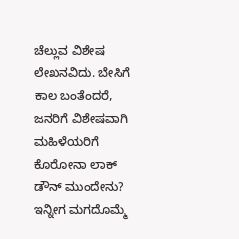ಚೆಲ್ಲುವ ವಿಶೇಷ ಲೇಖನವಿದು. ಬೇಸಿಗೆ ಕಾಲ ಬಂತೆಂದರೆ, ಜನರಿಗೆ ವಿಶೇಷವಾಗಿ ಮಹಿಳೆಯರಿಗೆ
ಕೊರೋನಾ ಲಾಕ್ ಡೌನ್ ಮುಂದೇನು? ಇನ್ನೀಗ ಮಗದೊಮ್ಮೆ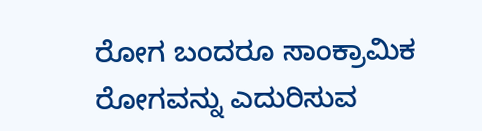ರೋಗ ಬಂದರೂ ಸಾಂಕ್ರಾಮಿಕ ರೋಗವನ್ನು ಎದುರಿಸುವ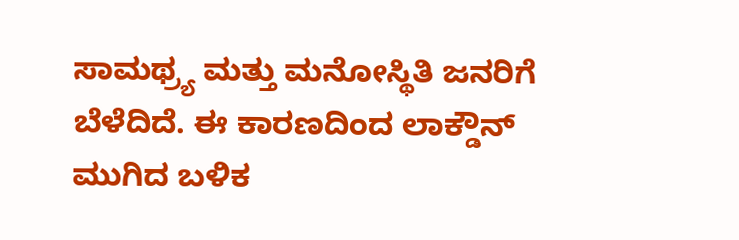ಸಾಮಥ್ರ್ಯ ಮತ್ತು ಮನೋಸ್ಥಿತಿ ಜನರಿಗೆ ಬೆಳೆದಿದೆ. ಈ ಕಾರಣದಿಂದ ಲಾಕ್ಡೌನ್ ಮುಗಿದ ಬಳಿಕ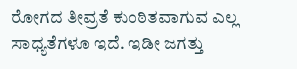ರೋಗದ ತೀವ್ರತೆ ಕುಂಠಿತವಾಗುವ ಎಲ್ಲ ಸಾಧ್ಯತೆಗಳೂ ಇದೆ. ಇಡೀ ಜಗತ್ತು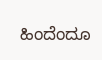ಹಿಂದೆಂದೂ